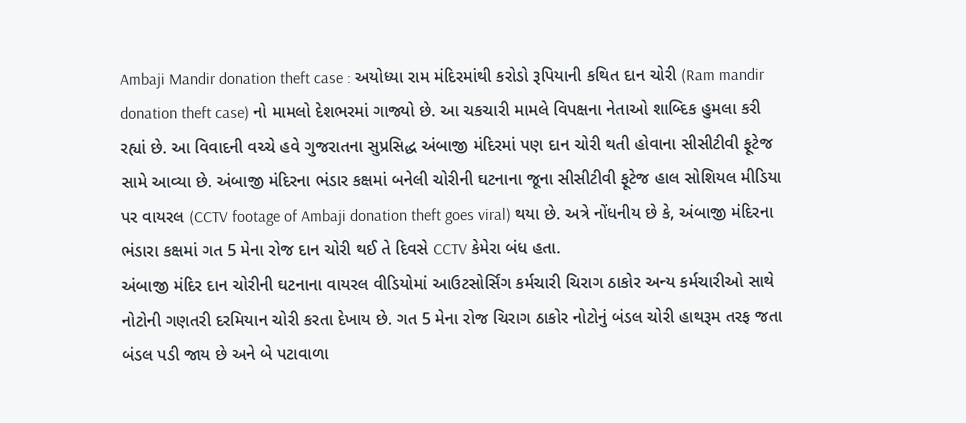Ambaji Mandir donation theft case : અયોધ્યા રામ મંદિરમાંથી કરોડો રૂપિયાની કથિત દાન ચોરી (Ram mandir donation theft case) નો મામલો દેશભરમાં ગાજ્યો છે. આ ચકચારી મામલે વિપક્ષના નેતાઓ શાબ્દિક હુમલા કરી રહ્યાં છે. આ વિવાદની વચ્ચે હવે ગુજરાતના સુપ્રસિદ્ધ અંબાજી મંદિરમાં પણ દાન ચોરી થતી હોવાના સીસીટીવી ફૂટેજ સામે આવ્યા છે. અંબાજી મંદિરના ભંડાર કક્ષમાં બનેલી ચોરીની ઘટનાના જૂના સીસીટીવી ફૂટેજ હાલ સોશિયલ મીડિયા પર વાયરલ (CCTV footage of Ambaji donation theft goes viral) થયા છે. અત્રે નોંધનીય છે કે, અંબાજી મંદિરના ભંડારા કક્ષમાં ગત 5 મેના રોજ દાન ચોરી થઈ તે દિવસે CCTV કેમેરા બંધ હતા.
અંબાજી મંદિર દાન ચોરીની ઘટનાના વાયરલ વીડિયોમાં આઉટસોર્સિંગ કર્મચારી ચિરાગ ઠાકોર અન્ય કર્મચારીઓ સાથે નોટોની ગણતરી દરમિયાન ચોરી કરતા દેખાય છે. ગત 5 મેના રોજ ચિરાગ ઠાકોર નોટોનું બંડલ ચોરી હાથરૂમ તરફ જતા બંડલ પડી જાય છે અને બે પટાવાળા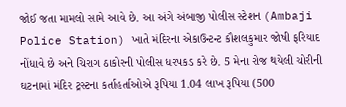જોઈ જતા મામલો સામે આવે છે. આ અંગે અંબાજી પોલીસ સ્ટેશન (Ambaji Police Station) ખાતે મંદિરના એકાઉન્ટન્ટ કૌશલકુમાર જોષી ફરિયાદ નોંધાવે છે અને ચિરાગ ઠાકોરની પોલીસ ધરપકડ કરે છે. 5 મેના રોજ થયેલી ચોરીની ઘટનામાં મંદિર ટ્રસ્ટના કર્તાહર્તાઓએ રૂપિયા 1.04 લાખ રૂપિયા (500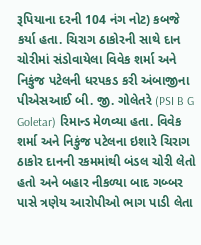રૂપિયાના દરની 104 નંગ નોટ) કબજે કર્યા હતા. ચિરાગ ઠાકોરની સાથે દાન ચોરીમાં સંડોવાયેલા વિવેક શર્મા અને નિકુંજ પટેલની ધરપકડ કરી અંબાજીના પીએસઆઈ બી. જી. ગોલેતરે (PSI B G Goletar) રિમાન્ડ મેળવ્યા હતા. વિવેક શર્મા અને નિકુંજ પટેલના ઇશારે ચિરાગ ઠાકોર દાનની રકમમાંથી બંડલ ચોરી લેતો હતો અને બહાર નીકળ્યા બાદ ગબ્બર પાસે ત્રણેય આરોપીઓ ભાગ પાડી લેતા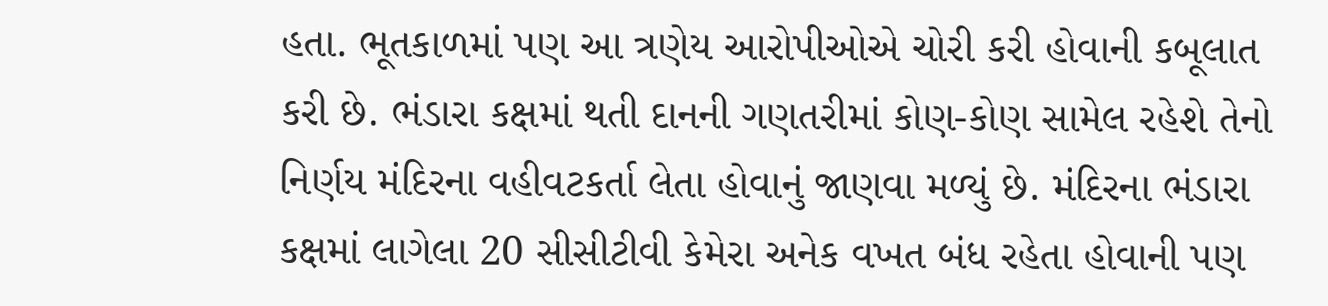હતા. ભૂતકાળમાં પણ આ ત્રણેય આરોપીઓએ ચોરી કરી હોવાની કબૂલાત કરી છે. ભંડારા કક્ષમાં થતી દાનની ગણતરીમાં કોણ-કોણ સામેલ રહેશે તેનો નિર્ણય મંદિરના વહીવટકર્તા લેતા હોવાનું જાણવા મળ્યું છે. મંદિરના ભંડારા કક્ષમાં લાગેલા 20 સીસીટીવી કેમેરા અનેક વખત બંધ રહેતા હોવાની પણ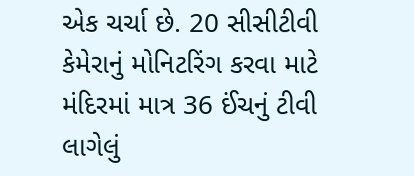એક ચર્ચા છે. 20 સીસીટીવી કેમેરાનું મોનિટરિંગ કરવા માટે મંદિરમાં માત્ર 36 ઈંચનું ટીવી લાગેલું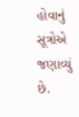હોવાનું સૂત્રોએ જણાવ્યું છે.